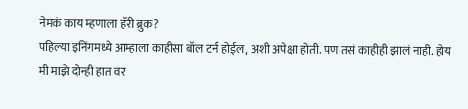नेमकं काय म्हणाला हॅरी ब्रुक?
पहिल्या इनिंगमध्ये आम्हाला काहीसा बॉल टर्न होईल, अशी अपेक्षा होती. पण तसं काहीही झालं नाही. होय मी माझे दोन्ही हात वर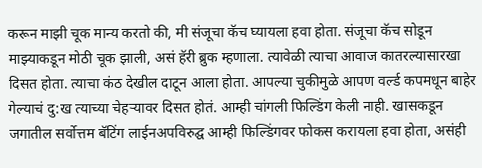करून माझी चूक मान्य करतो की, मी संजूचा कॅच घ्यायला हवा होता. संजूचा कॅच सोडून माझ्याकडून मोठी चूक झाली, असं हॅरी ब्रुक म्हणाला. त्यावेळी त्याचा आवाज कातरल्यासारखा दिसत होता. त्याचा कंठ देखील दाटून आला होता. आपल्या चुकीमुळे आपण वर्ल्ड कपमधून बाहेर गेल्याचं दु:ख त्याच्या चेहऱ्यावर दिसत होतं. आम्ही चांगली फिल्डिंग केली नाही. खासकडून जगातील सर्वोत्तम बॅटिंग लाईनअपविरुद्घ आम्ही फिल्डिंगवर फोकस करायला हवा होता, असंही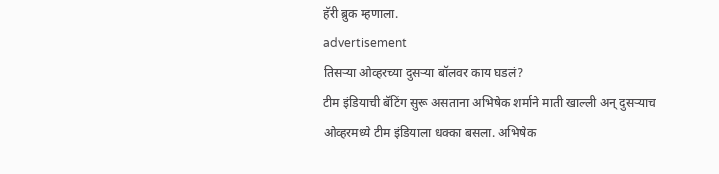हॅरी ब्रुक म्हणाला.
advertisement
तिसऱ्या ओव्हरच्या दुसऱ्या बॉलवर काय घडलं?
टीम इंडियाची बॅटिंग सुरू असताना अभिषेक शर्माने माती खाल्ली अन् दुसऱ्याच ओव्हरमध्ये टीम इंडियाला धक्का बसला. अभिषेक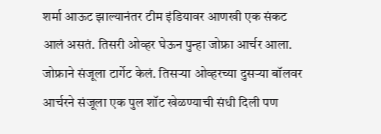शर्मा आऊट झाल्यानंतर टीम इंडियावर आणखी एक संकट आलं असतं. तिसरी ओव्हर घेऊन पुन्हा जोफ्रा आर्चर आला. जोफ्राने संजूला टार्गेट केलं. तिसऱ्या ओव्हरच्या दुसऱ्या बॉलवर आर्चरने संजूला एक पुल शॉट खेळण्याची संधी दिली पण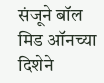संजूने बॉल मिड ऑनच्या दिशेने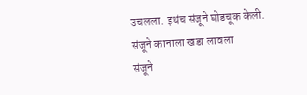उचलला. इथंच संजूने घोडचूक केली.
संजूने कानाला खडा लावला
संजूने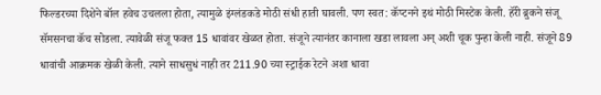फिल्डरच्या दिशेने बॉल हवेच उचलला होता, त्यामुळे इंग्लंडकडे मोठी संधी हाती घावली. पण स्वत: कॅप्टनने इथं मोठी मिस्टेक केली. हॅरी ब्रुकने संजू सॅमसनचा कॅच सोडला. त्यावेळी संजू फक्त 15 धावांवर खेळत होता. संजूने त्यानंतर कानाला खडा लावला अन् अशी चूक पुन्हा केली नाही. संजूने 89 धावांची आक्रमक खेळी केली. त्याने साधसुधं नाही तर 211.90 च्या स्ट्राईक रेटने अशा धावा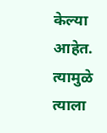केल्या आहेत. त्यामुळे त्याला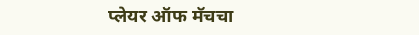प्लेयर ऑफ मॅचचा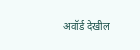अवॉर्ड देखील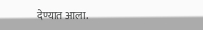देण्यात आला.